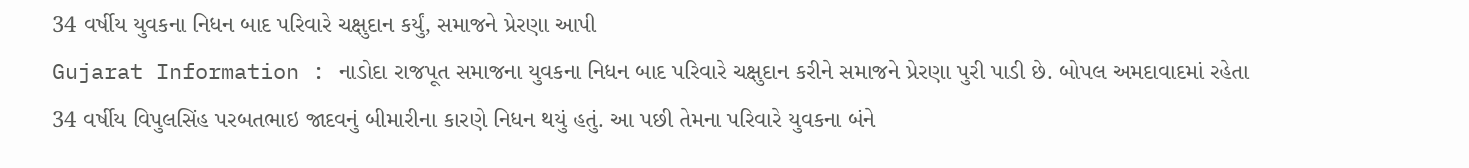34 વર્ષીય યુવકના નિધન બાદ પરિવારે ચક્ષુદાન કર્યું, સમાજને પ્રેરણા આપી
Gujarat Information : નાડોદા રાજપૂત સમાજના યુવકના નિધન બાદ પરિવારે ચક્ષુદાન કરીને સમાજને પ્રેરણા પુરી પાડી છે. બોપલ અમદાવાદમાં રહેતા 34 વર્ષીય વિપુલસિંહ પરબતભાઇ જાદવનું બીમારીના કારણે નિધન થયું હતું. આ પછી તેમના પરિવારે યુવકના બંને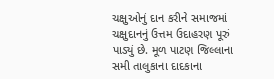ચક્ષુઓનું દાન કરીને સમાજમાં ચક્ષુદાનનું ઉત્તમ ઉદાહરણ પૂરું પાડ્યું છે. મૂળ પાટણ જિલ્લાના સમી તાલુકાના દાદકાના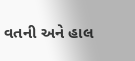વતની અને હાલ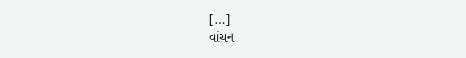[…]
વાંચન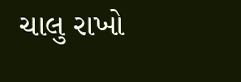ચાલુ રાખો